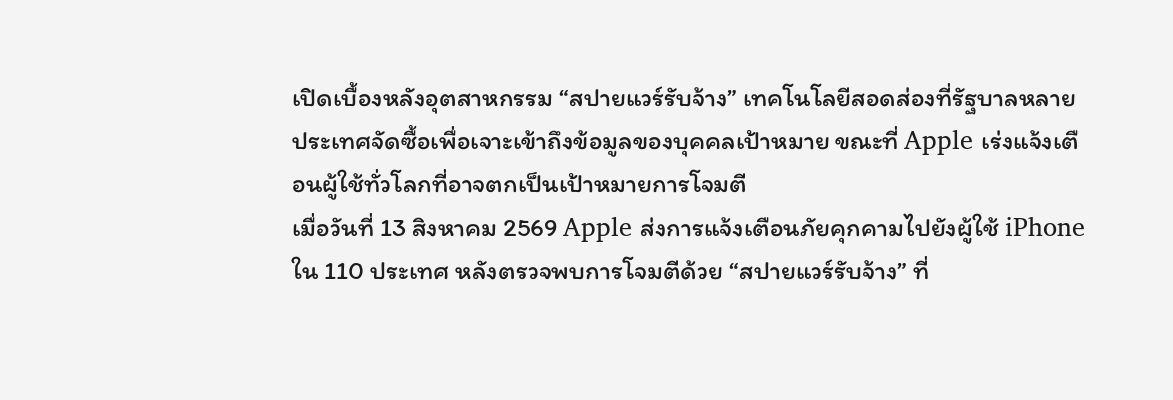เปิดเบื้องหลังอุตสาหกรรม “สปายแวร์รับจ้าง” เทคโนโลยีสอดส่องที่รัฐบาลหลายประเทศจัดซื้อเพื่อเจาะเข้าถึงข้อมูลของบุคคลเป้าหมาย ขณะที่ Apple เร่งแจ้งเตือนผู้ใช้ทั่วโลกที่อาจตกเป็นเป้าหมายการโจมตี
เมื่อวันที่ 13 สิงหาคม 2569 Apple ส่งการแจ้งเตือนภัยคุกคามไปยังผู้ใช้ iPhone ใน 110 ประเทศ หลังตรวจพบการโจมตีด้วย “สปายแวร์รับจ้าง” ที่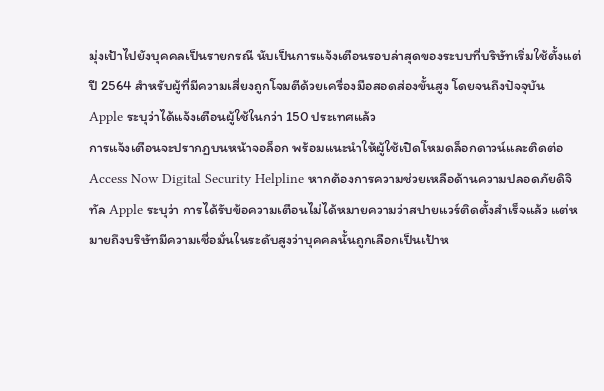มุ่งเป้าไปยังบุคคลเป็นรายกรณี นับเป็นการแจ้งเตือนรอบล่าสุดของระบบที่บริษัทเริ่มใช้ตั้งแต่ปี 2564 สำหรับผู้ที่มีความเสี่ยงถูกโจมตีด้วยเครื่องมือสอดส่องขั้นสูง โดยจนถึงปัจจุบัน Apple ระบุว่าได้แจ้งเตือนผู้ใช้ในกว่า 150 ประเทศแล้ว
การแจ้งเตือนจะปรากฏบนหน้าจอล็อก พร้อมแนะนำให้ผู้ใช้เปิดโหมดล็อกดาวน์และติดต่อ Access Now Digital Security Helpline หากต้องการความช่วยเหลือด้านความปลอดภัยดิจิทัล Apple ระบุว่า การได้รับข้อความเตือนไม่ได้หมายความว่าสปายแวร์ติดตั้งสำเร็จแล้ว แต่หมายถึงบริษัทมีความเชื่อมั่นในระดับสูงว่าบุคคลนั้นถูกเลือกเป็นเป้าห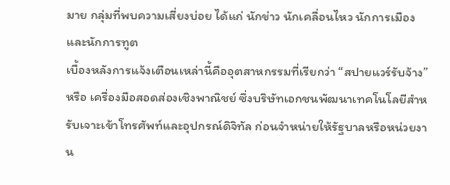มาย กลุ่มที่พบความเสี่ยงบ่อย ได้แก่ นักข่าว นักเคลื่อนไหว นักการเมือง และนักการทูต
เบื้องหลังการแจ้งเตือนเหล่านี้คืออุตสาหกรรมที่เรียกว่า “สปายแวร์รับจ้าง” หรือ เครื่องมือสอดส่องเชิงพาณิชย์ ซึ่งบริษัทเอกชนพัฒนาเทคโนโลยีสำหรับเจาะเข้าโทรศัพท์และอุปกรณ์ดิจิทัล ก่อนจำหน่ายให้รัฐบาลหรือหน่วยงาน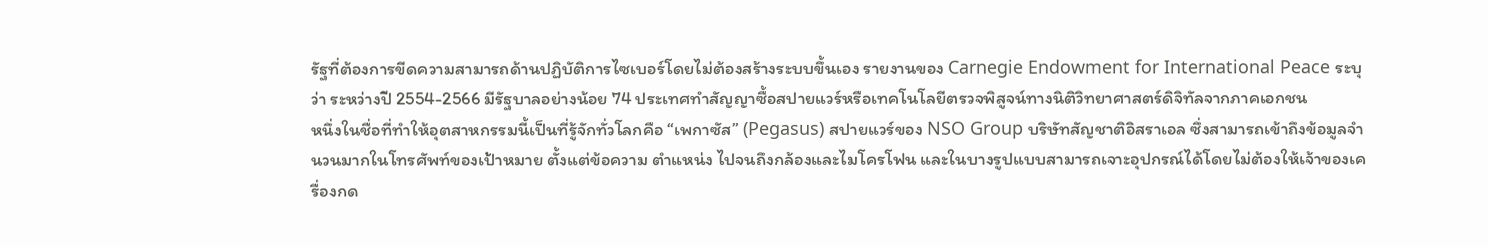รัฐที่ต้องการขีดความสามารถด้านปฏิบัติการไซเบอร์โดยไม่ต้องสร้างระบบขึ้นเอง รายงานของ Carnegie Endowment for International Peace ระบุว่า ระหว่างปี 2554-2566 มีรัฐบาลอย่างน้อย 74 ประเทศทำสัญญาซื้อสปายแวร์หรือเทคโนโลยีตรวจพิสูจน์ทางนิติวิทยาศาสตร์ดิจิทัลจากภาคเอกชน
หนึ่งในชื่อที่ทำให้อุตสาหกรรมนี้เป็นที่รู้จักทั่วโลกคือ “เพกาซัส” (Pegasus) สปายแวร์ของ NSO Group บริษัทสัญชาติอิสราเอล ซึ่งสามารถเข้าถึงข้อมูลจำนวนมากในโทรศัพท์ของเป้าหมาย ตั้งแต่ข้อความ ตำแหน่ง ไปจนถึงกล้องและไมโครโฟน และในบางรูปแบบสามารถเจาะอุปกรณ์ได้โดยไม่ต้องให้เจ้าของเครื่องกด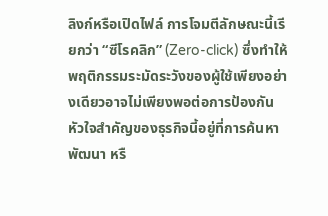ลิงก์หรือเปิดไฟล์ การโจมตีลักษณะนี้เรียกว่า “ซีโรคลิก” (Zero-click) ซึ่งทำให้พฤติกรรมระมัดระวังของผู้ใช้เพียงอย่างเดียวอาจไม่เพียงพอต่อการป้องกัน
หัวใจสำคัญของธุรกิจนี้อยู่ที่การค้นหา พัฒนา หรื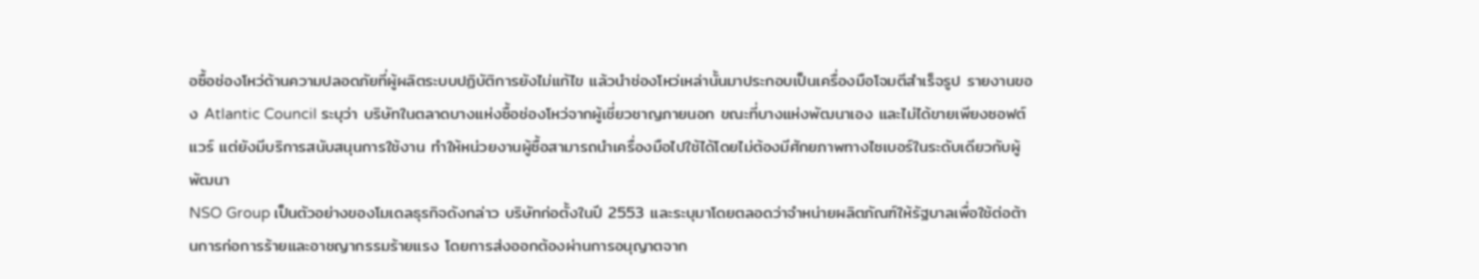อซื้อช่องโหว่ด้านความปลอดภัยที่ผู้ผลิตระบบปฏิบัติการยังไม่แก้ไข แล้วนำช่องโหว่เหล่านั้นมาประกอบเป็นเครื่องมือโจมตีสำเร็จรูป รายงานของ Atlantic Council ระบุว่า บริษัทในตลาดบางแห่งซื้อช่องโหว่จากผู้เชี่ยวชาญภายนอก ขณะที่บางแห่งพัฒนาเอง และไม่ได้ขายเพียงซอฟต์แวร์ แต่ยังมีบริการสนับสนุนการใช้งาน ทำให้หน่วยงานผู้ซื้อสามารถนำเครื่องมือไปใช้ได้โดยไม่ต้องมีศักยภาพทางไซเบอร์ในระดับเดียวกับผู้พัฒนา
NSO Group เป็นตัวอย่างของโมเดลธุรกิจดังกล่าว บริษัทก่อตั้งในปี 2553 และระบุมาโดยตลอดว่าจำหน่ายผลิตภัณฑ์ให้รัฐบาลเพื่อใช้ต่อต้านการก่อการร้ายและอาชญากรรมร้ายแรง โดยการส่งออกต้องผ่านการอนุญาตจาก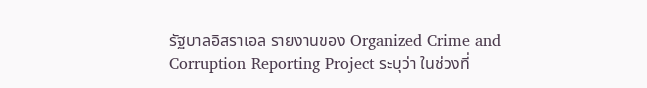รัฐบาลอิสราเอล รายงานของ Organized Crime and Corruption Reporting Project ระบุว่า ในช่วงที่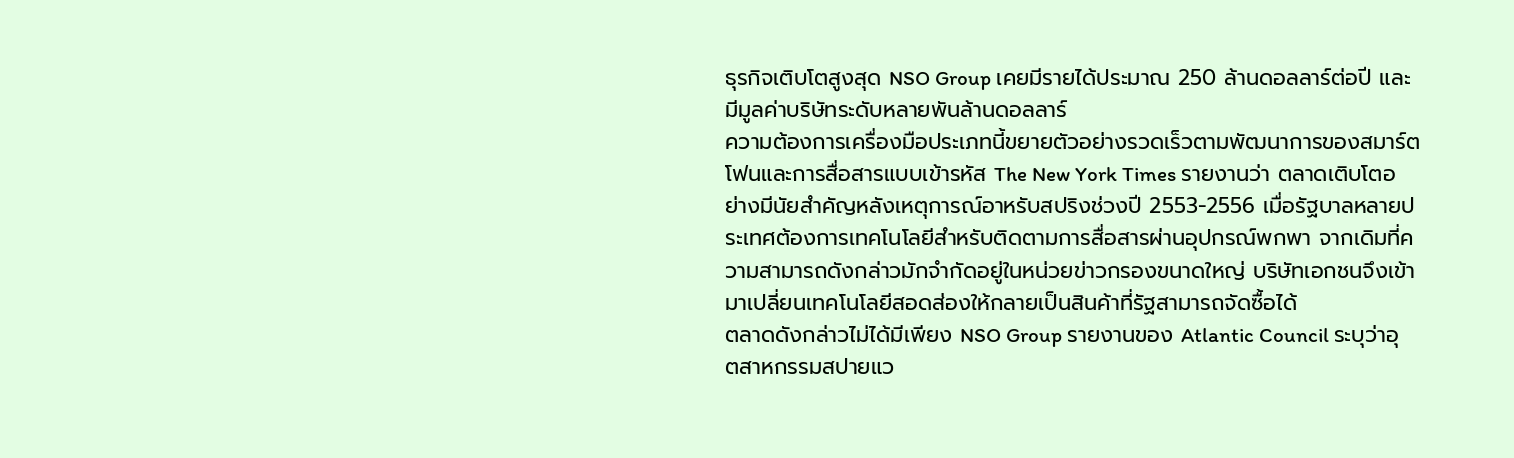ธุรกิจเติบโตสูงสุด NSO Group เคยมีรายได้ประมาณ 250 ล้านดอลลาร์ต่อปี และมีมูลค่าบริษัทระดับหลายพันล้านดอลลาร์
ความต้องการเครื่องมือประเภทนี้ขยายตัวอย่างรวดเร็วตามพัฒนาการของสมาร์ตโฟนและการสื่อสารแบบเข้ารหัส The New York Times รายงานว่า ตลาดเติบโตอย่างมีนัยสำคัญหลังเหตุการณ์อาหรับสปริงช่วงปี 2553-2556 เมื่อรัฐบาลหลายประเทศต้องการเทคโนโลยีสำหรับติดตามการสื่อสารผ่านอุปกรณ์พกพา จากเดิมที่ความสามารถดังกล่าวมักจำกัดอยู่ในหน่วยข่าวกรองขนาดใหญ่ บริษัทเอกชนจึงเข้ามาเปลี่ยนเทคโนโลยีสอดส่องให้กลายเป็นสินค้าที่รัฐสามารถจัดซื้อได้
ตลาดดังกล่าวไม่ได้มีเพียง NSO Group รายงานของ Atlantic Council ระบุว่าอุตสาหกรรมสปายแว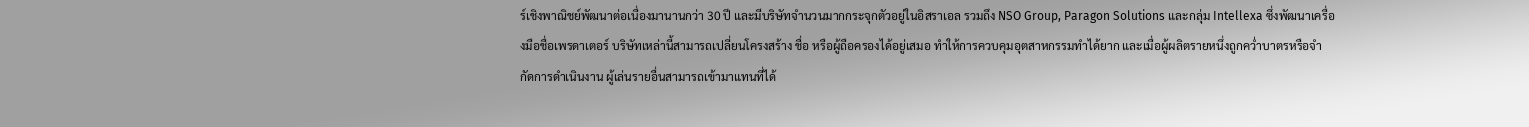ร์เชิงพาณิชย์พัฒนาต่อเนื่องมานานกว่า 30 ปี และมีบริษัทจำนวนมากกระจุกตัวอยู่ในอิสราเอล รวมถึง NSO Group, Paragon Solutions และกลุ่ม Intellexa ซึ่งพัฒนาเครื่องมือชื่อเพรดาเตอร์ บริษัทเหล่านี้สามารถเปลี่ยนโครงสร้าง ชื่อ หรือผู้ถือครองได้อยู่เสมอ ทำให้การควบคุมอุตสาหกรรมทำได้ยาก และเมื่อผู้ผลิตรายหนึ่งถูกคว่ำบาตรหรือจำกัดการดำเนินงาน ผู้เล่นรายอื่นสามารถเข้ามาแทนที่ได้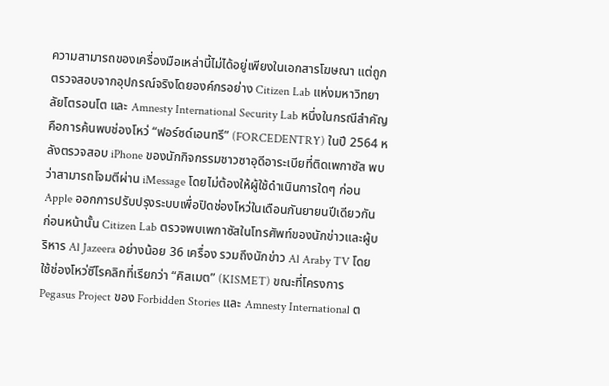ความสามารถของเครื่องมือเหล่านี้ไม่ได้อยู่เพียงในเอกสารโฆษณา แต่ถูกตรวจสอบจากอุปกรณ์จริงโดยองค์กรอย่าง Citizen Lab แห่งมหาวิทยาลัยโตรอนโต และ Amnesty International Security Lab หนึ่งในกรณีสำคัญคือการค้นพบช่องโหว่ “ฟอร์ซด์เอนทรี” (FORCEDENTRY) ในปี 2564 หลังตรวจสอบ iPhone ของนักกิจกรรมชาวซาอุดีอาระเบียที่ติดเพกาซัส พบว่าสามารถโจมตีผ่าน iMessage โดยไม่ต้องให้ผู้ใช้ดำเนินการใดๆ ก่อน Apple ออกการปรับปรุงระบบเพื่อปิดช่องโหว่ในเดือนกันยายนปีเดียวกัน
ก่อนหน้านั้น Citizen Lab ตรวจพบเพกาซัสในโทรศัพท์ของนักข่าวและผู้บริหาร Al Jazeera อย่างน้อย 36 เครื่อง รวมถึงนักข่าว Al Araby TV โดยใช้ช่องโหว่ซีโรคลิกที่เรียกว่า “คิสเมต” (KISMET) ขณะที่โครงการ Pegasus Project ของ Forbidden Stories และ Amnesty International ต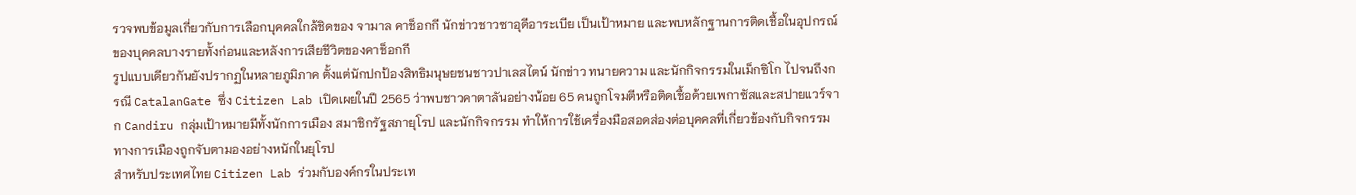รวจพบข้อมูลเกี่ยวกับการเลือกบุคคลใกล้ชิดของ จามาล คาช็อกกี นักข่าวชาวซาอุดีอาระเบีย เป็นเป้าหมาย และพบหลักฐานการติดเชื้อในอุปกรณ์ของบุคคลบางรายทั้งก่อนและหลังการเสียชีวิตของคาช็อกกี
รูปแบบเดียวกันยังปรากฏในหลายภูมิภาค ตั้งแต่นักปกป้องสิทธิมนุษยชนชาวปาเลสไตน์ นักข่าว ทนายความ และนักกิจกรรมในเม็กซิโก ไปจนถึงกรณี CatalanGate ซึ่ง Citizen Lab เปิดเผยในปี 2565 ว่าพบชาวคาตาลันอย่างน้อย 65 คนถูกโจมตีหรือติดเชื้อด้วยเพกาซัสและสปายแวร์จาก Candiru กลุ่มเป้าหมายมีทั้งนักการเมือง สมาชิกรัฐสภายุโรป และนักกิจกรรม ทำให้การใช้เครื่องมือสอดส่องต่อบุคคลที่เกี่ยวข้องกับกิจกรรมทางการเมืองถูกจับตามองอย่างหนักในยุโรป
สำหรับประเทศไทย Citizen Lab ร่วมกับองค์กรในประเท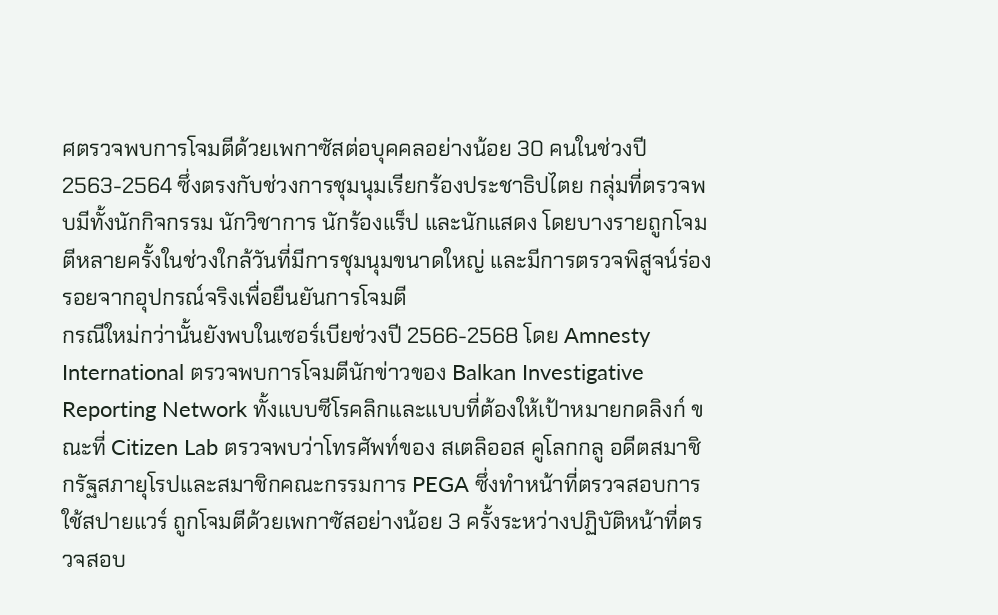ศตรวจพบการโจมตีด้วยเพกาซัสต่อบุคคลอย่างน้อย 30 คนในช่วงปี 2563-2564 ซึ่งตรงกับช่วงการชุมนุมเรียกร้องประชาธิปไตย กลุ่มที่ตรวจพบมีทั้งนักกิจกรรม นักวิชาการ นักร้องแร็ป และนักแสดง โดยบางรายถูกโจมตีหลายครั้งในช่วงใกล้วันที่มีการชุมนุมขนาดใหญ่ และมีการตรวจพิสูจน์ร่องรอยจากอุปกรณ์จริงเพื่อยืนยันการโจมตี
กรณีใหม่กว่านั้นยังพบในเซอร์เบียช่วงปี 2566-2568 โดย Amnesty International ตรวจพบการโจมตีนักข่าวของ Balkan Investigative Reporting Network ทั้งแบบซีโรคลิกและแบบที่ต้องให้เป้าหมายกดลิงก์ ขณะที่ Citizen Lab ตรวจพบว่าโทรศัพท์ของ สเตลิออส คูโลกกลู อดีตสมาชิกรัฐสภายุโรปและสมาชิกคณะกรรมการ PEGA ซึ่งทำหน้าที่ตรวจสอบการใช้สปายแวร์ ถูกโจมตีด้วยเพกาซัสอย่างน้อย 3 ครั้งระหว่างปฏิบัติหน้าที่ตรวจสอบ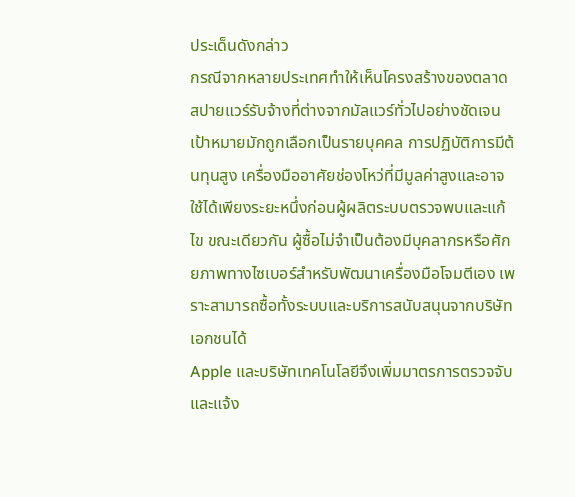ประเด็นดังกล่าว
กรณีจากหลายประเทศทำให้เห็นโครงสร้างของตลาดสปายแวร์รับจ้างที่ต่างจากมัลแวร์ทั่วไปอย่างชัดเจน เป้าหมายมักถูกเลือกเป็นรายบุคคล การปฏิบัติการมีต้นทุนสูง เครื่องมืออาศัยช่องโหว่ที่มีมูลค่าสูงและอาจใช้ได้เพียงระยะหนึ่งก่อนผู้ผลิตระบบตรวจพบและแก้ไข ขณะเดียวกัน ผู้ซื้อไม่จำเป็นต้องมีบุคลากรหรือศักยภาพทางไซเบอร์สำหรับพัฒนาเครื่องมือโจมตีเอง เพราะสามารถซื้อทั้งระบบและบริการสนับสนุนจากบริษัทเอกชนได้
Apple และบริษัทเทคโนโลยีจึงเพิ่มมาตรการตรวจจับและแจ้ง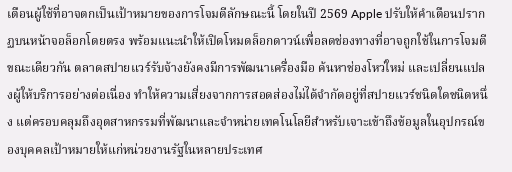เตือนผู้ใช้ที่อาจตกเป็นเป้าหมายของการโจมตีลักษณะนี้ โดยในปี 2569 Apple ปรับให้คำเตือนปรากฏบนหน้าจอล็อกโดยตรง พร้อมแนะนำให้เปิดโหมดล็อกดาวน์เพื่อลดช่องทางที่อาจถูกใช้ในการโจมตี ขณะเดียวกัน ตลาดสปายแวร์รับจ้างยังคงมีการพัฒนาเครื่องมือ ค้นหาช่องโหว่ใหม่ และเปลี่ยนแปลงผู้ให้บริการอย่างต่อเนื่อง ทำให้ความเสี่ยงจากการสอดส่องไม่ได้จำกัดอยู่ที่สปายแวร์ชนิดใดชนิดหนึ่ง แต่ครอบคลุมถึงอุตสาหกรรมที่พัฒนาและจำหน่ายเทคโนโลยีสำหรับเจาะเข้าถึงข้อมูลในอุปกรณ์ของบุคคลเป้าหมายให้แก่หน่วยงานรัฐในหลายประเทศ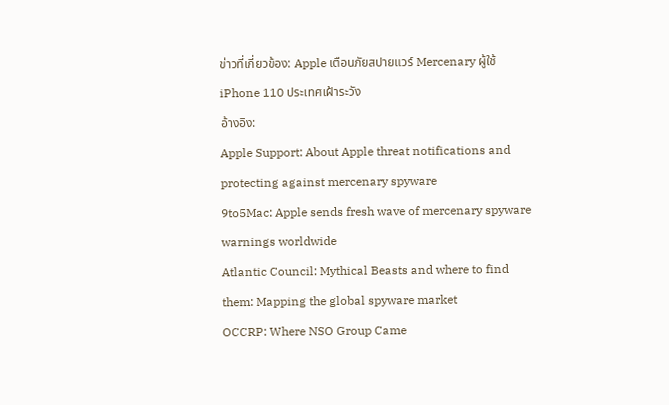ข่าวที่เกี่ยวข้อง: Apple เตือนภัยสปายแวร์ Mercenary ผู้ใช้ iPhone 110 ประเทศเฝ้าระวัง
อ้างอิง:
Apple Support: About Apple threat notifications and protecting against mercenary spyware
9to5Mac: Apple sends fresh wave of mercenary spyware warnings worldwide
Atlantic Council: Mythical Beasts and where to find them: Mapping the global spyware market
OCCRP: Where NSO Group Came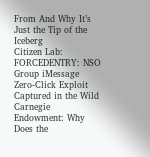From And Why It’s Just the Tip of the Iceberg
Citizen Lab: FORCEDENTRY: NSO Group iMessage Zero-Click Exploit Captured in the Wild
Carnegie Endowment: Why Does the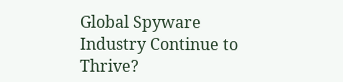Global Spyware Industry Continue to Thrive?